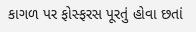કાગળ પર ફોસ્ફરસ પૂરતું હોવા છતાં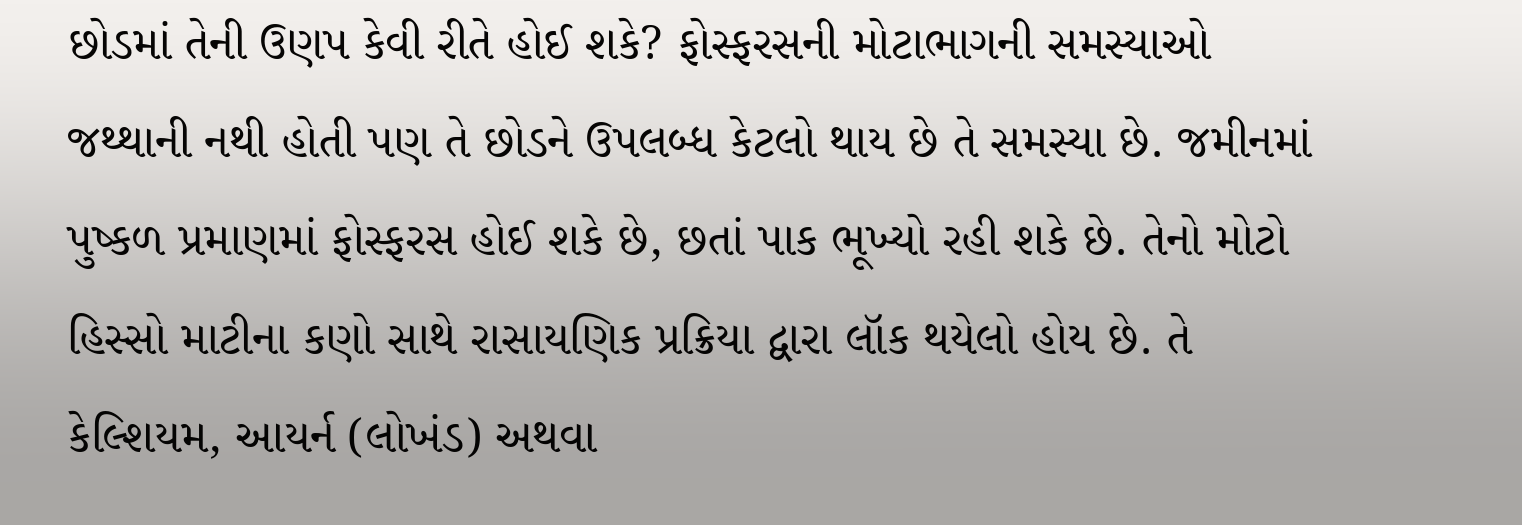છોડમાં તેની ઉણપ કેવી રીતે હોઈ શકે? ફોસ્ફરસની મોટાભાગની સમસ્યાઓ જથ્થાની નથી હોતી પણ તે છોડને ઉપલબ્ધ કેટલો થાય છે તે સમસ્યા છે. જમીનમાં પુષ્કળ પ્રમાણમાં ફોસ્ફરસ હોઈ શકે છે, છતાં પાક ભૂખ્યો રહી શકે છે. તેનો મોટો હિસ્સો માટીના કણો સાથે રાસાયણિક પ્રક્રિયા દ્વારા લૉક થયેલો હોય છે. તે કેલ્શિયમ, આયર્ન (લોખંડ) અથવા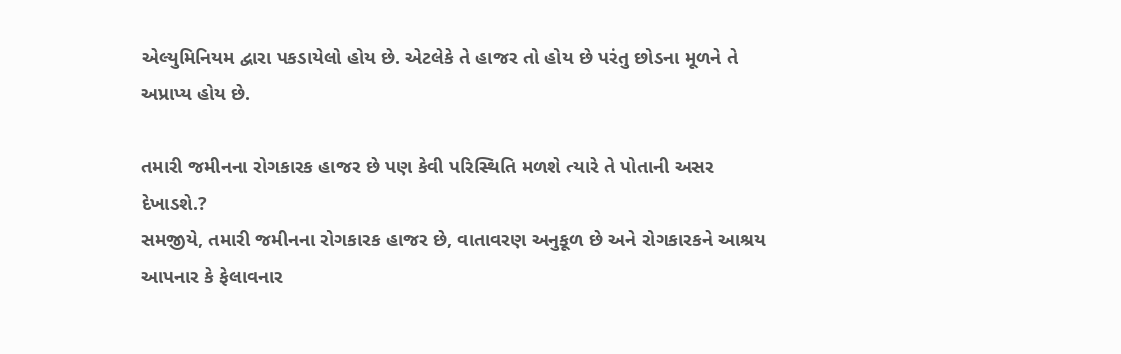એલ્યુમિનિયમ દ્વારા પકડાયેલો હોય છે. એટલેકે તે હાજર તો હોય છે પરંતુ છોડના મૂળને તે અપ્રાપ્ય હોય છે.

તમારી જમીનના રોગકારક હાજર છે પણ કેવી પરિસ્થિતિ મળશે ત્યારે તે પોતાની અસર દેખાડશે.?
સમજીયે, તમારી જમીનના રોગકારક હાજર છે, વાતાવરણ અનુકૂળ છે અને રોગકારકને આશ્રય આપનાર કે ફેલાવનાર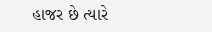હાજર છે ત્યારે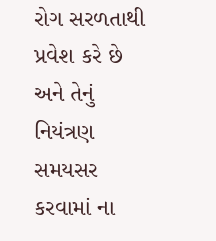રોગ સરળતાથી પ્રવેશ કરે છે અને તેનું નિયંત્રણ સમયસર કરવામાં ના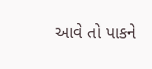આવે તો પાકને